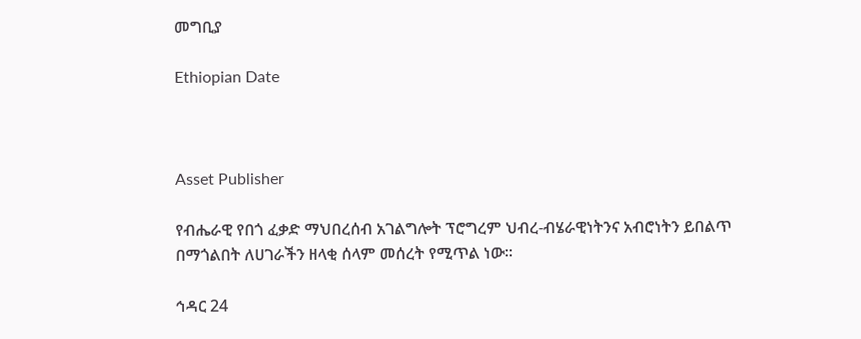መግቢያ

Ethiopian Date



Asset Publisher

የብሔራዊ የበጎ ፈቃድ ማህበረሰብ አገልግሎት ፕሮግረም ህብረ-ብሄራዊነትንና አብሮነትን ይበልጥ በማጎልበት ለሀገራችን ዘላቂ ሰላም መሰረት የሚጥል ነው፡፡

ኅዳር 24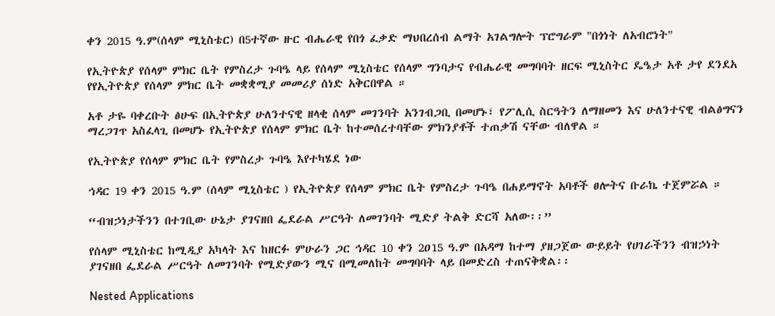ቀን 2015 ዓ.ም(ሰላም ሚኒስቴር) በ5ተኛው ዙር ብሔራዊ የበጎ ፈቃድ ማህበረሰብ ልማት አገልግሎት ፕሮግራም "በጎነት ለአብሮነት"

የኢትዮጵያ የሰላም ምክር ቤት የምስረታ ጉባዔ ላይ የሰላም ሚኒስቴር የሰላም ግንባታና የብሔራዊ መግባባት ዘርፍ ሚኒስትር ዴዔታ አቶ ታየ ደንደአ የየኢትዮጵያ የሰላም ምክር ቤት መቋቋሚያ መመሪያ ሰነድ አቅርበዋል ።

አቶ ታዬ ባቀረቡት ፅሁፍ በኢትዮጵያ ሁለንተናዊ ዘላቂ ሰላም መገንባት አንገብጋቢ በመሆኑ፣ የፖሊሲ ስርዓትን ለማዘመን እና ሁለንተናዊ ብልፅግናን ማረጋገጥ አስፈላጊ በመሆኑ የኢትዮጵያ የሰላም ምክር ቤት ከተመሰረተባቸው ምክንያቶች ተጠቃሽ ናቸው ብለዋል ።

የኢትዮጵያ የሰላም ምክር ቤት የምስረታ ጉባዔ እየተካሄደ ነው

ኅዳር 19 ቀን 2015 ዓ.ም (ሰላም ሚኒስቴር ) የኢትዮጵያ የሰላም ምክር ቤት የምስረታ ጉባዔ በሐይማኖት አባቶች ፀሎትና ቡራኬ ተጀምሯል ።

“ብዝኃነታችንን በተገቢው ሁኔታ ያገናዘበ ፌደራል ሥርዓት ለመገንባት ሚድያ ትልቅ ድርሻ አለው፡፡”

የሰላም ሚኒስቴር ከሚዲያ አካላት እና ከዘርፉ ምሁራን ጋር ኅዳር 10 ቀን 2ዐ15 ዓ.ም በአዳማ ከተማ ያዘጋጀው ውይይት የሀገራችንን ብዝኃነት ያገናዘበ ፌደራል ሥርዓት ለመገንባት የሚድያውን ሚና በሚመለከት መግባባት ላይ በመድረስ ተጠናቅቋል፡፡

Nested Applications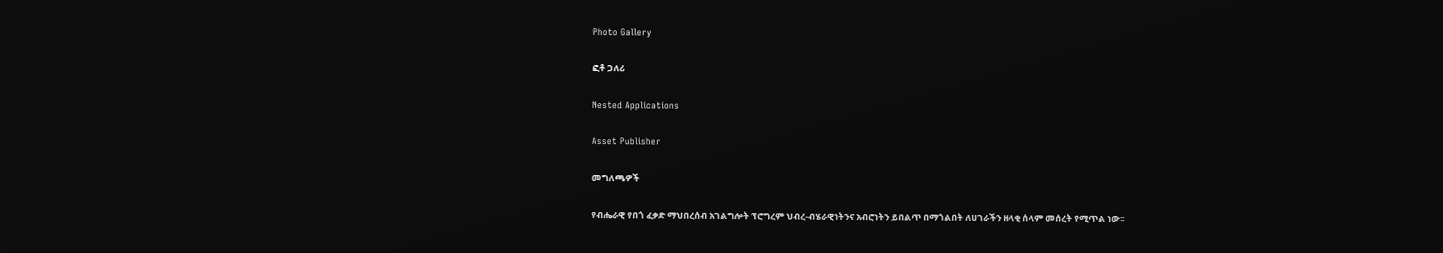Photo Gallery

ፎቶ ጋለሪ

Nested Applications

Asset Publisher

መግለጫዎች

የብሔራዊ የበጎ ፈቃድ ማህበረሰብ አገልግሎት ፕሮግረም ህብረ-ብሄራዊነትንና አብሮነትን ይበልጥ በማጎልበት ለሀገራችን ዘላቂ ሰላም መሰረት የሚጥል ነው፡፡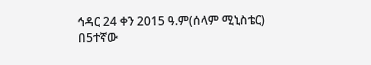ኅዳር 24 ቀን 2015 ዓ.ም(ሰላም ሚኒስቴር) በ5ተኛው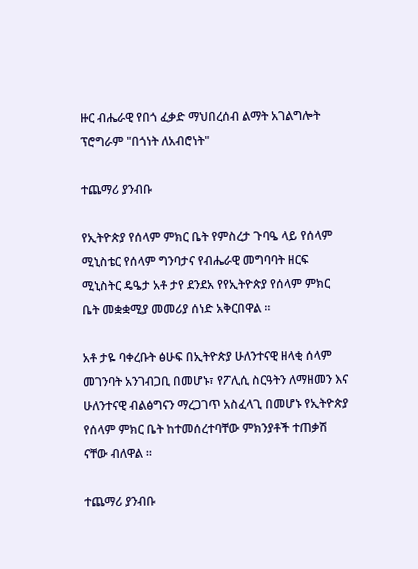ዙር ብሔራዊ የበጎ ፈቃድ ማህበረሰብ ልማት አገልግሎት ፕሮግራም "በጎነት ለአብሮነት"

ተጨማሪ ያንብቡ

የኢትዮጵያ የሰላም ምክር ቤት የምስረታ ጉባዔ ላይ የሰላም ሚኒስቴር የሰላም ግንባታና የብሔራዊ መግባባት ዘርፍ ሚኒስትር ዴዔታ አቶ ታየ ደንደአ የየኢትዮጵያ የሰላም ምክር ቤት መቋቋሚያ መመሪያ ሰነድ አቅርበዋል ።

አቶ ታዬ ባቀረቡት ፅሁፍ በኢትዮጵያ ሁለንተናዊ ዘላቂ ሰላም መገንባት አንገብጋቢ በመሆኑ፣ የፖሊሲ ስርዓትን ለማዘመን እና ሁለንተናዊ ብልፅግናን ማረጋገጥ አስፈላጊ በመሆኑ የኢትዮጵያ የሰላም ምክር ቤት ከተመሰረተባቸው ምክንያቶች ተጠቃሽ ናቸው ብለዋል ።

ተጨማሪ ያንብቡ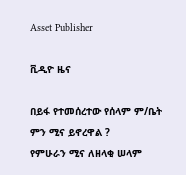Asset Publisher

ቪዲዮ ዜና

በይፋ የተመሰረተው የሰላም ም/ቤት ምን ሚና ይኖረዋል ?
የምሁራን ሚና ለዘላቂ ሠላም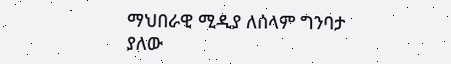ማህበራዊ ሚዲያ ለሰላም ግንባታ ያለው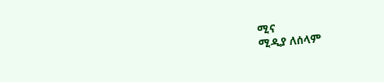ሚና
ሚዲያ ለሰላም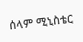ሰላም ሚኒስቴር